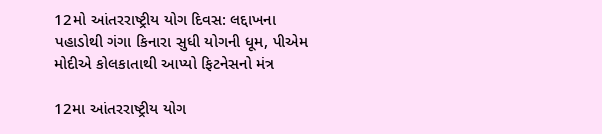12મો આંતરરાષ્ટ્રીય યોગ દિવસ: લદ્દાખના પહાડોથી ગંગા કિનારા સુધી યોગની ધૂમ, પીએમ મોદીએ કોલકાતાથી આપ્યો ફિટનેસનો મંત્ર

12મા આંતરરાષ્ટ્રીય યોગ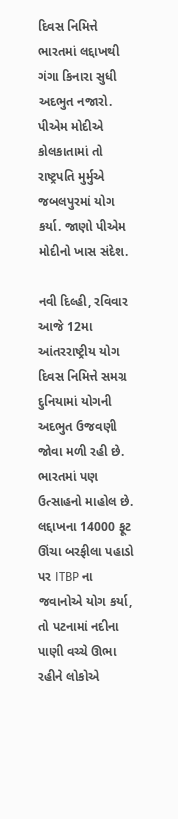દિવસ નિમિત્તે ભારતમાં લદ્દાખથી ગંગા કિનારા સુધી અદભુત નજારો. પીએમ મોદીએ કોલકાતામાં તો રાષ્ટ્રપતિ મુર્મુએ જબલપુરમાં યોગ કર્યા. જાણો પીએમ મોદીનો ખાસ સંદેશ.

નવી દિલ્હી, રવિવાર
આજે 12મા આંતરરાષ્ટ્રીય યોગ દિવસ નિમિત્તે સમગ્ર દુનિયામાં યોગની અદભુત ઉજવણી જોવા મળી રહી છે. ભારતમાં પણ ઉત્સાહનો માહોલ છે. લદ્દાખના 14000 ફૂટ ઊંચા બરફીલા પહાડો પર ITBP ના જવાનોએ યોગ કર્યા, તો પટનામાં નદીના પાણી વચ્ચે ઊભા રહીને લોકોએ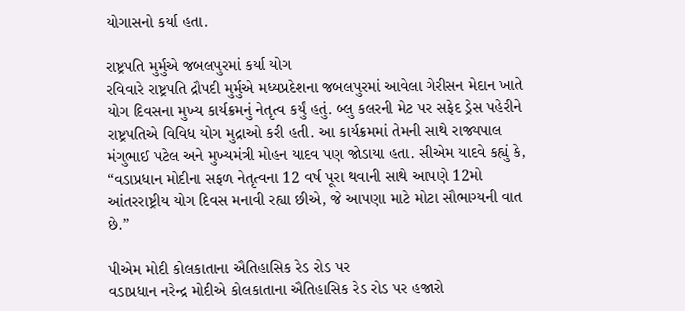યોગાસનો કર્યા હતા.

રાષ્ટ્રપતિ મુર્મુએ જબલપુરમાં કર્યા યોગ
રવિવારે રાષ્ટ્રપતિ દ્રૌપદી મુર્મુએ મધ્યપ્રદેશના જબલપુરમાં આવેલા ગેરીસન મેદાન ખાતે યોગ દિવસના મુખ્ય કાર્યક્રમનું નેતૃત્વ કર્યું હતું. બ્લુ કલરની મેટ પર સફેદ ડ્રેસ પહેરીને રાષ્ટ્રપતિએ વિવિધ યોગ મુદ્રાઓ કરી હતી. આ કાર્યક્રમમાં તેમની સાથે રાજ્યપાલ મંગુભાઈ પટેલ અને મુખ્યમંત્રી મોહન યાદવ પણ જોડાયા હતા. સીએમ યાદવે કહ્યું કે, “વડાપ્રધાન મોદીના સફળ નેતૃત્વના 12 વર્ષ પૂરા થવાની સાથે આપણે 12મો આંતરરાષ્ટ્રીય યોગ દિવસ મનાવી રહ્યા છીએ, જે આપણા માટે મોટા સૌભાગ્યની વાત છે.”

પીએમ મોદી કોલકાતાના ઐતિહાસિક રેડ રોડ પર
વડાપ્રધાન નરેન્દ્ર મોદીએ કોલકાતાના ઐતિહાસિક રેડ રોડ પર હજારો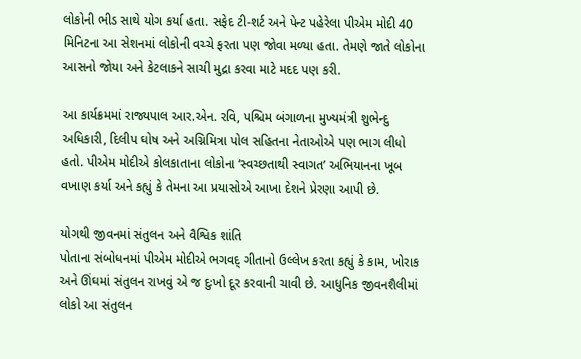લોકોની ભીડ સાથે યોગ કર્યા હતા. સફેદ ટી-શર્ટ અને પેન્ટ પહેરેલા પીએમ મોદી 40 મિનિટના આ સેશનમાં લોકોની વચ્ચે ફરતા પણ જોવા મળ્યા હતા. તેમણે જાતે લોકોના આસનો જોયા અને કેટલાકને સાચી મુદ્રા કરવા માટે મદદ પણ કરી.

આ કાર્યક્રમમાં રાજ્યપાલ આર.એન. રવિ, પશ્ચિમ બંગાળના મુખ્યમંત્રી શુભેન્દુ અધિકારી, દિલીપ ઘોષ અને અગ્નિમિત્રા પોલ સહિતના નેતાઓએ પણ ભાગ લીધો હતો. પીએમ મોદીએ કોલકાતાના લોકોના ‘સ્વચ્છતાથી સ્વાગત’ અભિયાનના ખૂબ વખાણ કર્યા અને કહ્યું કે તેમના આ પ્રયાસોએ આખા દેશને પ્રેરણા આપી છે.

યોગથી જીવનમાં સંતુલન અને વૈશ્વિક શાંતિ
પોતાના સંબોધનમાં પીએમ મોદીએ ભગવદ્ ગીતાનો ઉલ્લેખ કરતા કહ્યું કે કામ, ખોરાક અને ઊંઘમાં સંતુલન રાખવું એ જ દુઃખો દૂર કરવાની ચાવી છે. આધુનિક જીવનશૈલીમાં લોકો આ સંતુલન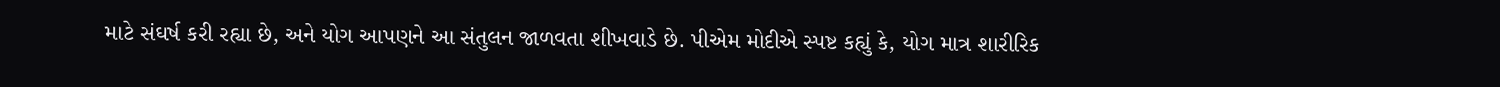માટે સંઘર્ષ કરી રહ્યા છે, અને યોગ આપણને આ સંતુલન જાળવતા શીખવાડે છે. પીએમ મોદીએ સ્પષ્ટ કહ્યું કે, યોગ માત્ર શારીરિક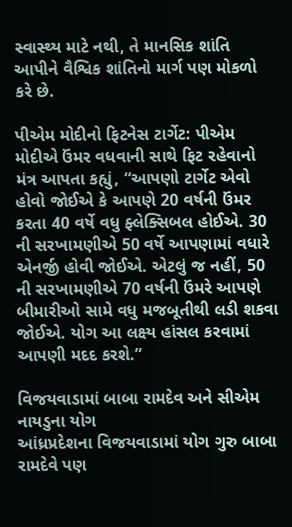સ્વાસ્થ્ય માટે નથી, તે માનસિક શાંતિ આપીને વૈશ્વિક શાંતિનો માર્ગ પણ મોકળો કરે છે.

પીએમ મોદીનો ફિટનેસ ટાર્ગેટ: પીએમ મોદીએ ઉંમર વધવાની સાથે ફિટ રહેવાનો મંત્ર આપતા કહ્યું, “આપણો ટાર્ગેટ એવો હોવો જોઈએ કે આપણે 20 વર્ષની ઉંમર કરતા 40 વર્ષે વધુ ફ્લેક્સિબલ હોઈએ. 30 ની સરખામણીએ 50 વર્ષે આપણામાં વધારે એનર્જી હોવી જોઈએ. એટલું જ નહીં, 50 ની સરખામણીએ 70 વર્ષની ઉંમરે આપણે બીમારીઓ સામે વધુ મજબૂતીથી લડી શકવા જોઈએ. યોગ આ લક્ષ્ય હાંસલ કરવામાં આપણી મદદ કરશે.”

વિજયવાડામાં બાબા રામદેવ અને સીએમ નાયડુના યોગ
આંધ્રપ્રદેશના વિજયવાડામાં યોગ ગુરુ બાબા રામદેવે પણ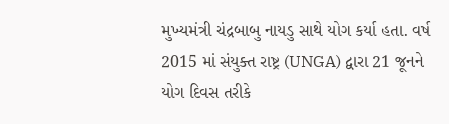મુખ્યમંત્રી ચંદ્રબાબુ નાયડુ સાથે યોગ કર્યા હતા. વર્ષ 2015 માં સંયુક્ત રાષ્ટ્ર (UNGA) દ્વારા 21 જૂનને યોગ દિવસ તરીકે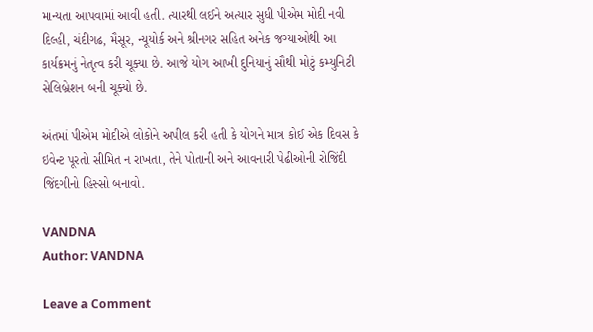માન્યતા આપવામાં આવી હતી. ત્યારથી લઈને અત્યાર સુધી પીએમ મોદી નવી દિલ્હી, ચંદીગઢ, મૈસૂર, ન્યૂયોર્ક અને શ્રીનગર સહિત અનેક જગ્યાઓથી આ કાર્યક્રમનું નેતૃત્વ કરી ચૂક્યા છે. આજે યોગ આખી દુનિયાનું સૌથી મોટું કમ્યુનિટી સેલિબ્રેશન બની ચૂક્યો છે.

અંતમાં પીએમ મોદીએ લોકોને અપીલ કરી હતી કે યોગને માત્ર કોઈ એક દિવસ કે ઇવેન્ટ પૂરતો સીમિત ન રાખતા, તેને પોતાની અને આવનારી પેઢીઓની રોજિંદી જિંદગીનો હિસ્સો બનાવો.

VANDNA
Author: VANDNA

Leave a Comment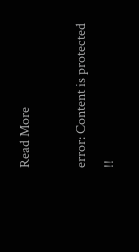Read More

error: Content is protected !!